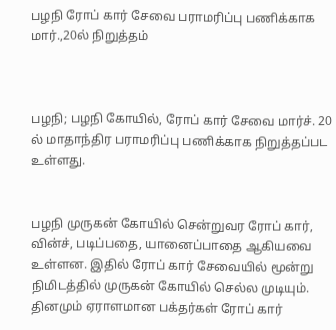பழநி ரோப் கார் சேவை பராமரிப்பு பணிக்காக மார்.,20ல் நிறுத்தம்



பழநி; பழநி கோயில், ரோப் கார் சேவை மார்ச். 20 ல் மாதாந்திர பராமரிப்பு பணிக்காக நிறுத்தப்பட உள்ளது.


பழநி முருகன் கோயில் சென்றுவர ரோப் கார், வின்ச், படிப்பதை, யானைப்பாதை ஆகியவை உள்ளன. இதில் ரோப் கார் சேவையில் மூன்று நிமிடத்தில் முருகன் கோயில் செல்ல முடியும். தினமும் ஏராளமான பக்தர்கள் ரோப் கார்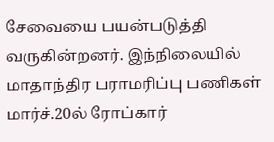சேவையை பயன்படுத்தி வருகின்றனர். இந்நிலையில் மாதாந்திர பராமரிப்பு பணிகள் மார்ச்.20ல் ரோப்கார்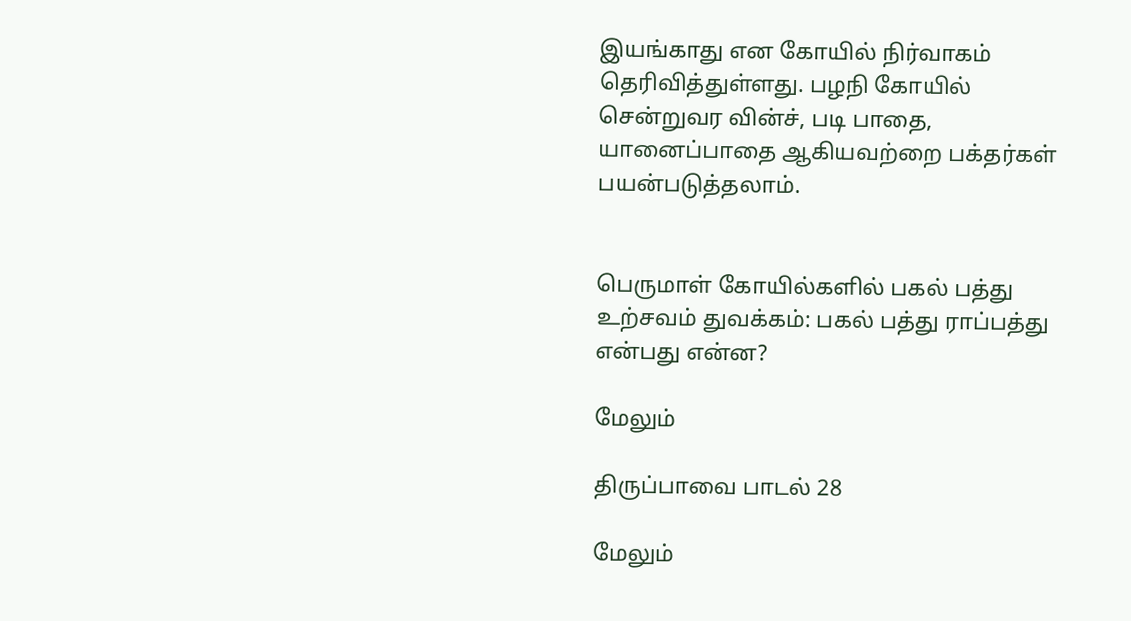இயங்காது என கோயில் நிர்வாகம் தெரிவித்துள்ளது. பழநி கோயில் சென்றுவர வின்ச், படி பாதை, யானைப்பாதை ஆகியவற்றை பக்தர்கள் பயன்படுத்தலாம்.


பெருமாள் கோயில்களில் பகல் பத்து உற்சவம் துவக்கம்: பகல் பத்து ராப்பத்து என்பது என்ன?

மேலும்

திருப்பாவை பாடல் 28

மேலும்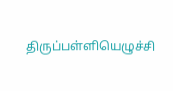திருப்பள்ளியெழுச்சி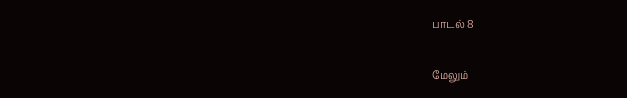பாடல் 8

மேலும்